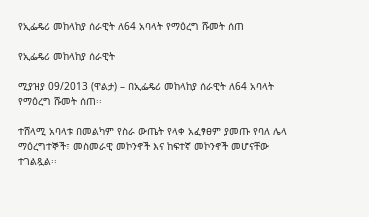የኢፌዴሪ መከላከያ ሰራዊት ለ64 አባላት የማዕረግ ሹመት ሰጠ

የኢፌዴሪ መከላከያ ሰራዊት

ሚያዝያ 09/2013 (ዋልታ) – በኢፌዴሪ መከላከያ ሰራዊት ለ64 አባላት የማዕረግ ሹመት ሰጠ፡፡

ተሸላሚ አባላቱ በመልካም የስራ ውጤት የላቀ አፈፃፀም ያመጡ የባለ ሌላ ማዕረግተኞች፣ መስመራዊ መኮንኖች እና ከፍተኛ መኮንኖች መሆናቸው ተገልጿል፡፡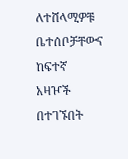ለተሸላሚዎቹ ቤተሰቦቻቸውና ከፍተኛ አዛዦች በተገኙበት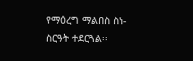የማዕረግ ማልበስ ስነ-ስርዓት ተደርጓል፡፡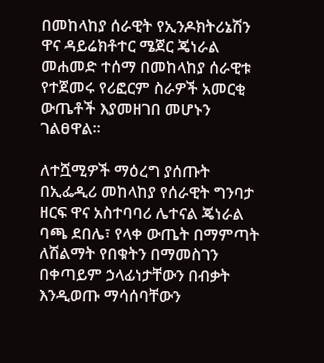በመከላከያ ሰራዊት የኢንዶክትሪኔሽን ዋና ዳይሬክቶተር ሜጀር ጄነራል መሐመድ ተሰማ በመከላከያ ሰራዊቱ የተጀመሩ የሪፎርም ስራዎች አመርቂ ውጤቶች እያመዘገበ መሆኑን ገልፀዋል፡፡

ለተሿሚዎች ማዕረግ ያሰጡት በኢፌዲሪ መከላከያ የሰራዊት ግንባታ ዘርፍ ዋና አስተባባሪ ሌተናል ጄነራል ባጫ ደበሌ፣ የላቀ ውጤት በማምጣት ለሽልማት የበቁትን በማመስገን በቀጣይም ኃላፊነታቸውን በብቃት እንዲወጡ ማሳሰባቸውን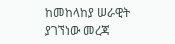ከመከላከያ ሠራዊት ያገኘነው መረጃ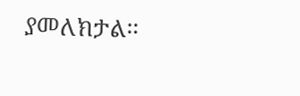ያመለክታል፡፡